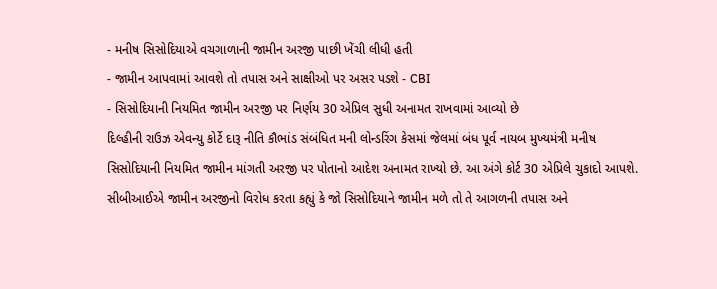- મનીષ સિસોદિયાએ વચગાળાની જામીન અરજી પાછી ખેંચી લીધી હતી
- જામીન આપવામાં આવશે તો તપાસ અને સાક્ષીઓ પર અસર પડશે - CBI
- સિસોદિયાની નિયમિત જામીન અરજી પર નિર્ણય 30 એપ્રિલ સુધી અનામત રાખવામાં આવ્યો છે
દિલ્હીની રાઉઝ એવન્યુ કોર્ટે દારૂ નીતિ કૌભાંડ સંબંધિત મની લોન્ડરિંગ કેસમાં જેલમાં બંધ પૂર્વ નાયબ મુખ્યમંત્રી મનીષ સિસોદિયાની નિયમિત જામીન માંગતી અરજી પર પોતાનો આદેશ અનામત રાખ્યો છે. આ અંગે કોર્ટ 30 એપ્રિલે ચુકાદો આપશે. સીબીઆઈએ જામીન અરજીનો વિરોધ કરતા કહ્યું કે જો સિસોદિયાને જામીન મળે તો તે આગળની તપાસ અને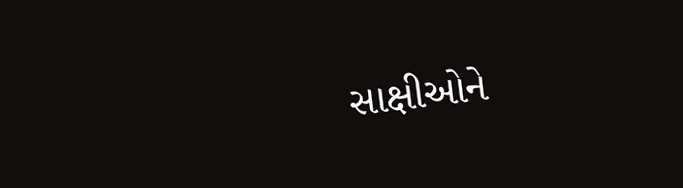સાક્ષીઓને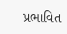પ્રભાવિત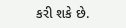કરી શકે છે.